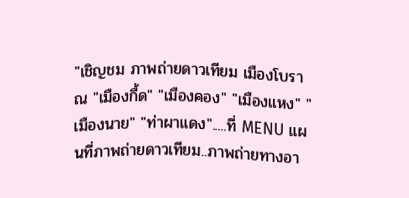"เชิญชม ภาพถ่ายดาวเทียม เมืองโบราณ "เมืองกื้ด" "เมืองคอง" "เมืองแหง" "เมืองนาย" "ท่าผาแดง".....ที่ MENU แผนที่ภาพถ่ายดาวเทียม..ภาพถ่ายทางอา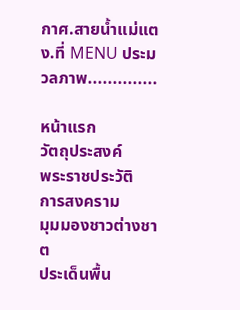กาศ.สายน้ำแม่แตง.ที่ MENU ประมวลภาพ..............

หน้าแรก
วัตถุประสงค์
พระราชประวัติ
การสงคราม
มุมมองชาวต่างชาต
ประเด็นพื้น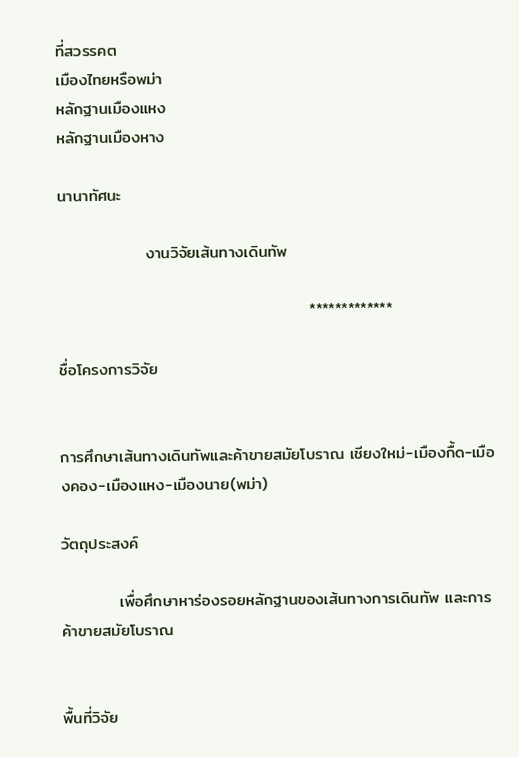ที่สวรรคต
เมืองไทยหรือพม่า
หลักฐานเมืองแหง
หลักฐานเมืองหาง

นานาทัศนะ

               งานวิจัยเส้นทางเดินทัพ

                                           *************

ชื่อโครงการวิจัย


การศึกษาเส้นทางเดินทัพและค้าขายสมัยโบราณ เชียงใหม่-เมืองกื้ด-เมืองคอง-เมืองแหง-เมืองนาย(พม่า)

วัตถุประสงค์

          เพื่อศึกษาหาร่องรอยหลักฐานของเส้นทางการเดินทัพ และการค้าขายสมัยโบราณ


พื้นที่วิจัย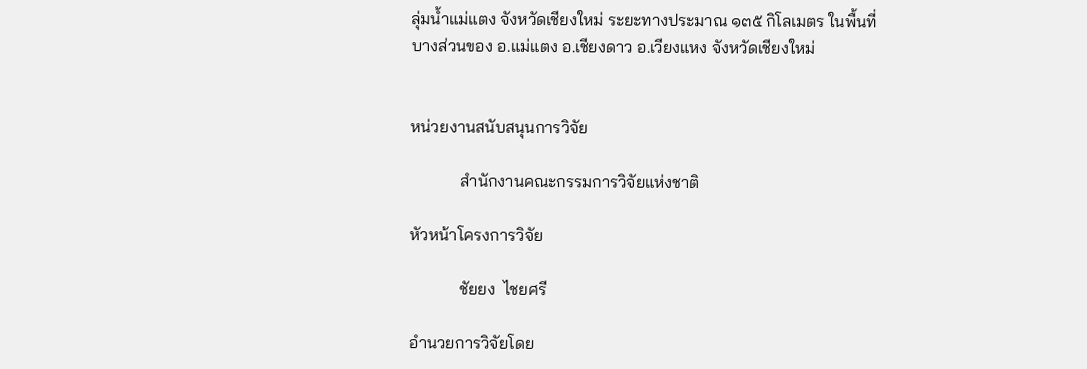ลุ่มน้ำแม่แตง จังหวัดเชียงใหม่ ระยะทางประมาณ ๑๓๕ กิโลเมตร ในพื้นที่บางส่วนของ อ.แม่แตง อ.เชียงดาว อ.เวียงแหง จังหวัดเชียงใหม่


หน่วยงานสนับสนุนการวิจัย

            สำนักงานคณะกรรมการวิจัยแห่งชาติ

หัวหน้าโครงการวิจัย

            ชัยยง  ไชยศรี

อำนวยการวิจัยโดย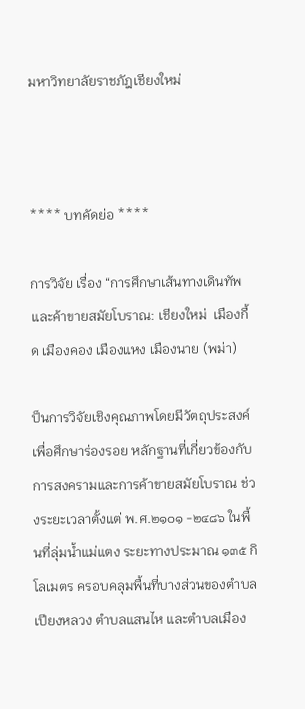มหาวิทยาลัยราชภัฎเชียงใหม่



**** บทคัดย่อ ****

การวิจัย เรื่อง “การศึกษาเส้นทางเดินทัพและค้าขายสมัยโบราณ: เชียงใหม่  เมืองกื้ด เมืองคอง เมืองแหง เมืองนาย (พม่า)

ป็นการวิจัยเชิงคุณภาพโดยมีวัตถุประสงค์เพื่อศึกษาร่องรอย หลักฐานที่เกี่ยวข้องกับการสงครามและการค้าขายสมัยโบราณ ช่วงระยะเวลาตั้งแต่ พ.ศ.๒๑๐๑ -๒๔๘๖ ในพื้นที่ลุ่มน้ำแม่แตง ระยะทางประมาณ ๑๓๕ กิโลเมตร ครอบคลุมพื้นที่บางส่วนของตำบลเปียงหลวง ตำบลแสนไห และตำบลเมือง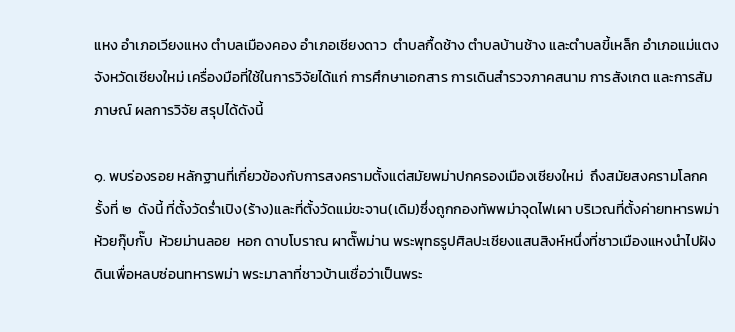แหง อำเภอเวียงแหง ตำบลเมืองคอง อำเภอเชียงดาว  ตำบลกื้ดช้าง ตำบลบ้านช้าง และตำบลขี้เหล็ก อำเภอแม่แตง จังหวัดเชียงใหม่ เครื่องมือที่ใช้ในการวิจัยได้แก่ การศึกษาเอกสาร การเดินสำรวจภาคสนาม การสังเกต และการสัมภาษณ์ ผลการวิจัย สรุปได้ดังนี้

๑. พบร่องรอย หลักฐานที่เกี่ยวข้องกับการสงครามตั้งแต่สมัยพม่าปกครองเมืองเชียงใหม่  ถึงสมัยสงครามโลกครั้งที่ ๒  ดังนี้ ที่ตั้งวัดร่ำเปิง(ร้าง)และที่ตั้งวัดแม่ขะจาน(เดิม)ซึ่งถูกกองทัพพม่าจุดไฟเผา บริเวณที่ตั้งค่ายทหารพม่า  ห้วยกุ๊บกั๊บ  ห้วยม่านลอย  หอก ดาบโบราณ ผาตั๊พม่าน พระพุทธรูปศิลปะเชียงแสนสิงห์หนึ่งที่ชาวเมืองแหงนำไปฝังดินเพื่อหลบซ่อนทหารพม่า พระมาลาที่ชาวบ้านเชื่อว่าเป็นพระ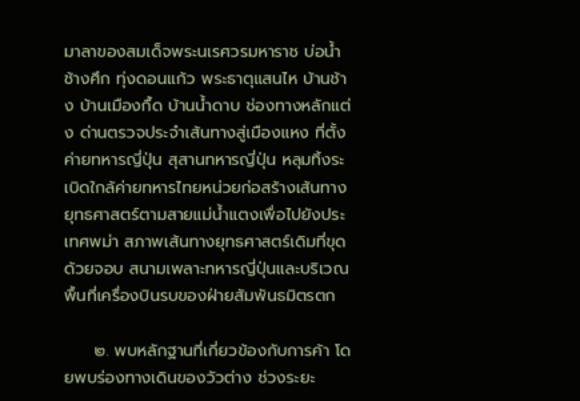มาลาของสมเด็จพระนเรศวรมหาราช บ่อน้ำช้างศึก ทุ่งดอนแก้ว พระธาตุแสนไห บ้านช้าง บ้านเมืองกื้ด บ้านน้ำดาบ ช่องทางหลักแต่ง ด่านตรวจประจำเส้นทางสู่เมืองแหง ที่ตั้งค่ายทหารญี่ปุ่น สุสานทหารญี่ปุ่น หลุมทิ้งระเบิดใกล้ค่ายทหารไทยหน่วยก่อสร้างเส้นทางยุทธศาสตร์ตามสายแม่น้ำแตงเพื่อไปยังประเทศพม่า สภาพเส้นทางยุทธศาสตร์เดิมที่ขุดด้วยจอบ สนามเพลาะทหารญี่ปุ่นและบริเวณพื้นที่เครื่องบินรบของฝ่ายสัมพันธมิตรตก

     ๒. พบหลักฐานที่เกี่ยวข้องกับการค้า โดยพบร่องทางเดินของวัวต่าง ช่วงระยะ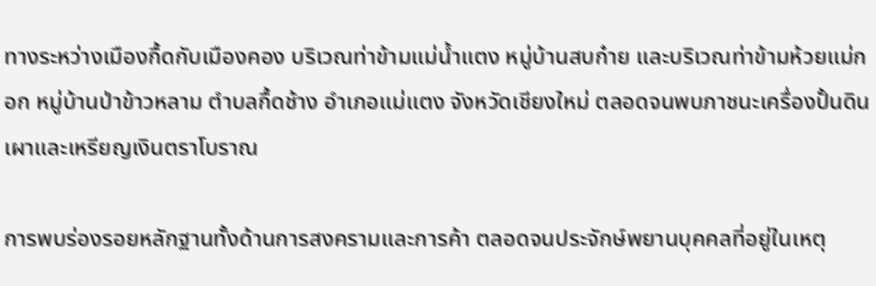ทางระหว่างเมืองกื้ดกับเมืองคอง บริเวณท่าข้ามแม่น้ำแตง หมู่บ้านสบก๋าย และบริเวณท่าข้ามห้วยแม่กอก หมู่บ้านป่าข้าวหลาม ตำบลกื้ดช้าง อำเภอแม่แตง จังหวัดเชียงใหม่ ตลอดจนพบภาชนะเครื่องปั้นดินเผาและเหรียญเงินตราโบราณ

การพบร่องรอยหลักฐานทั้งด้านการสงครามและการค้า ตลอดจนประจักษ์พยานบุคคลที่อยู่ในเหตุ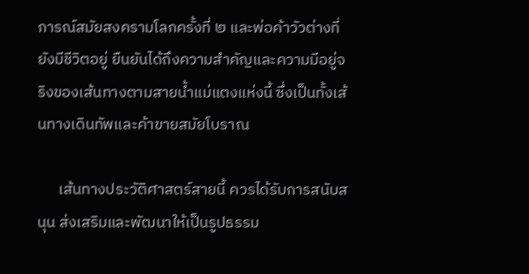การณ์สมัยสงครามโลกครั้งที่ ๒ และพ่อค้าวัวต่างที่ยังมีชีวิตอยู่ ยืนยันได้ถึงความสำคัญและความมีอยู่จริงของเส้นทางตามสายน้ำแม่แตงแห่งนี้ ซึ่งเป็นทั้งเส้นทางเดินทัพและค้าขายสมัยโบราณ

      เส้นทางประวัติศาสตร์สายนี้ ควรได้รับการสนับสนุน ส่งเสริมและพัฒนาให้เป็นรูปธรรม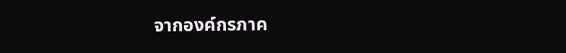จากองค์กรภาค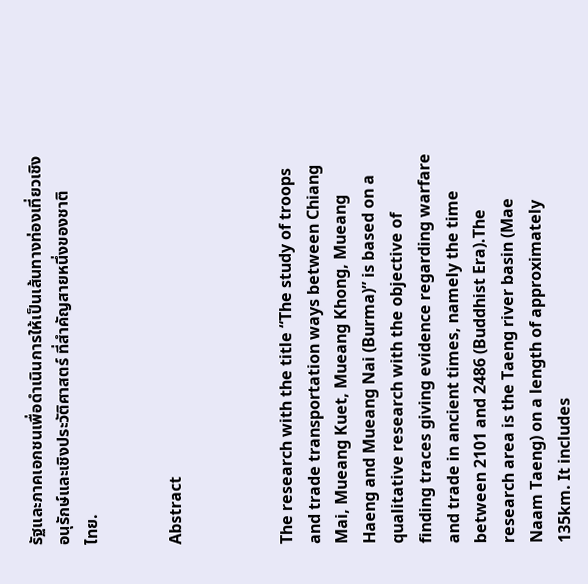รัฐและภาคเอกชนเพื่อดำเนินการให้เป็นเส้นทางท่องเที่ยวเชิงอนุรักษ์และเชิงประวัติศาสตร์ ที่สำคัญสายหนึ่งของชาติ
ไทย.


Abstract



The research with the title “The study of troops and trade transportation ways between Chiang Mai, Mueang Kuet, Mueang Khong, Mueang Haeng and Mueang Nai (Burma)” is based on a qualitative research with the objective of finding traces giving evidence regarding warfare and trade in ancient times, namely the time between 2101 and 2486 (Buddhist Era).The research area is the Taeng river basin (Mae Naam Taeng) on a length of approximately 135km. It includes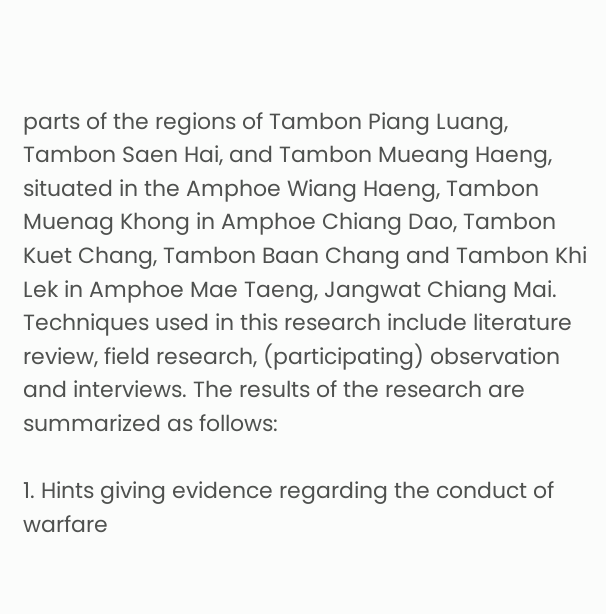parts of the regions of Tambon Piang Luang, Tambon Saen Hai, and Tambon Mueang Haeng, situated in the Amphoe Wiang Haeng, Tambon Muenag Khong in Amphoe Chiang Dao, Tambon Kuet Chang, Tambon Baan Chang and Tambon Khi Lek in Amphoe Mae Taeng, Jangwat Chiang Mai. Techniques used in this research include literature review, field research, (participating) observation and interviews. The results of the research are summarized as follows:

1. Hints giving evidence regarding the conduct of warfare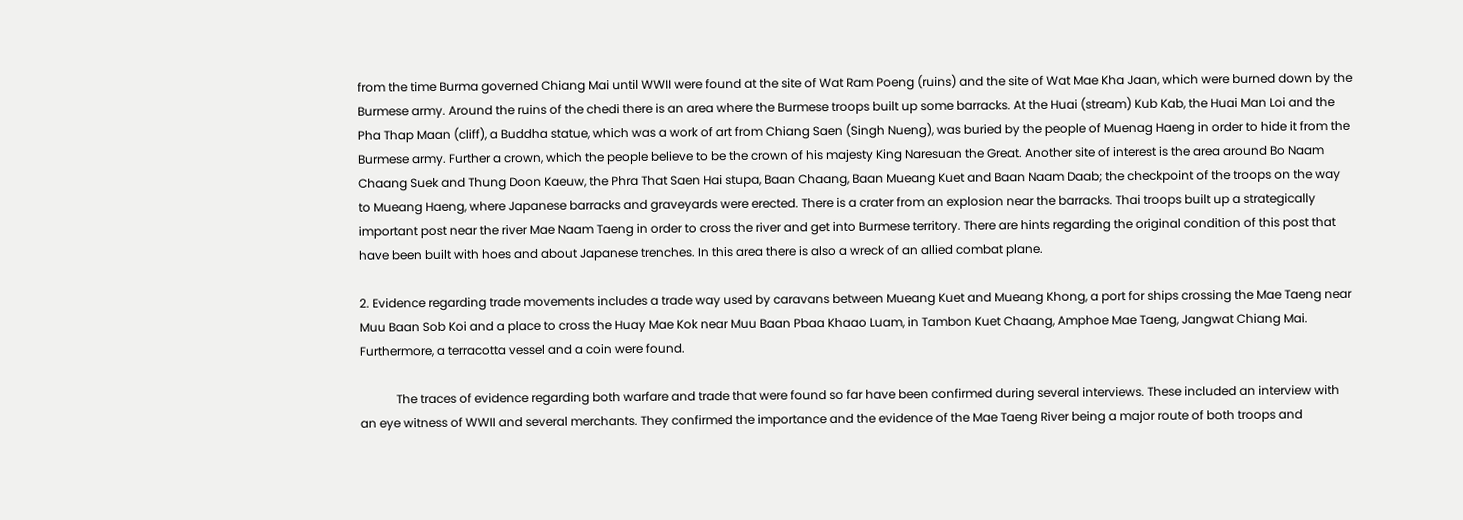from the time Burma governed Chiang Mai until WWII were found at the site of Wat Ram Poeng (ruins) and the site of Wat Mae Kha Jaan, which were burned down by the Burmese army. Around the ruins of the chedi there is an area where the Burmese troops built up some barracks. At the Huai (stream) Kub Kab, the Huai Man Loi and the Pha Thap Maan (cliff), a Buddha statue, which was a work of art from Chiang Saen (Singh Nueng), was buried by the people of Muenag Haeng in order to hide it from the Burmese army. Further a crown, which the people believe to be the crown of his majesty King Naresuan the Great. Another site of interest is the area around Bo Naam Chaang Suek and Thung Doon Kaeuw, the Phra That Saen Hai stupa, Baan Chaang, Baan Mueang Kuet and Baan Naam Daab; the checkpoint of the troops on the way to Mueang Haeng, where Japanese barracks and graveyards were erected. There is a crater from an explosion near the barracks. Thai troops built up a strategically important post near the river Mae Naam Taeng in order to cross the river and get into Burmese territory. There are hints regarding the original condition of this post that have been built with hoes and about Japanese trenches. In this area there is also a wreck of an allied combat plane.

2. Evidence regarding trade movements includes a trade way used by caravans between Mueang Kuet and Mueang Khong, a port for ships crossing the Mae Taeng near Muu Baan Sob Koi and a place to cross the Huay Mae Kok near Muu Baan Pbaa Khaao Luam, in Tambon Kuet Chaang, Amphoe Mae Taeng, Jangwat Chiang Mai. Furthermore, a terracotta vessel and a coin were found.

            The traces of evidence regarding both warfare and trade that were found so far have been confirmed during several interviews. These included an interview with an eye witness of WWII and several merchants. They confirmed the importance and the evidence of the Mae Taeng River being a major route of both troops and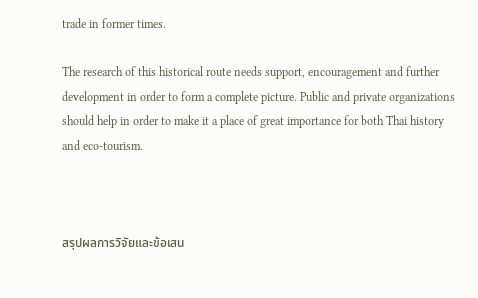trade in former times.

The research of this historical route needs support, encouragement and further development in order to form a complete picture. Public and private organizations should help in order to make it a place of great importance for both Thai history and eco-tourism.



สรุปผลการวิจัยและข้อเสน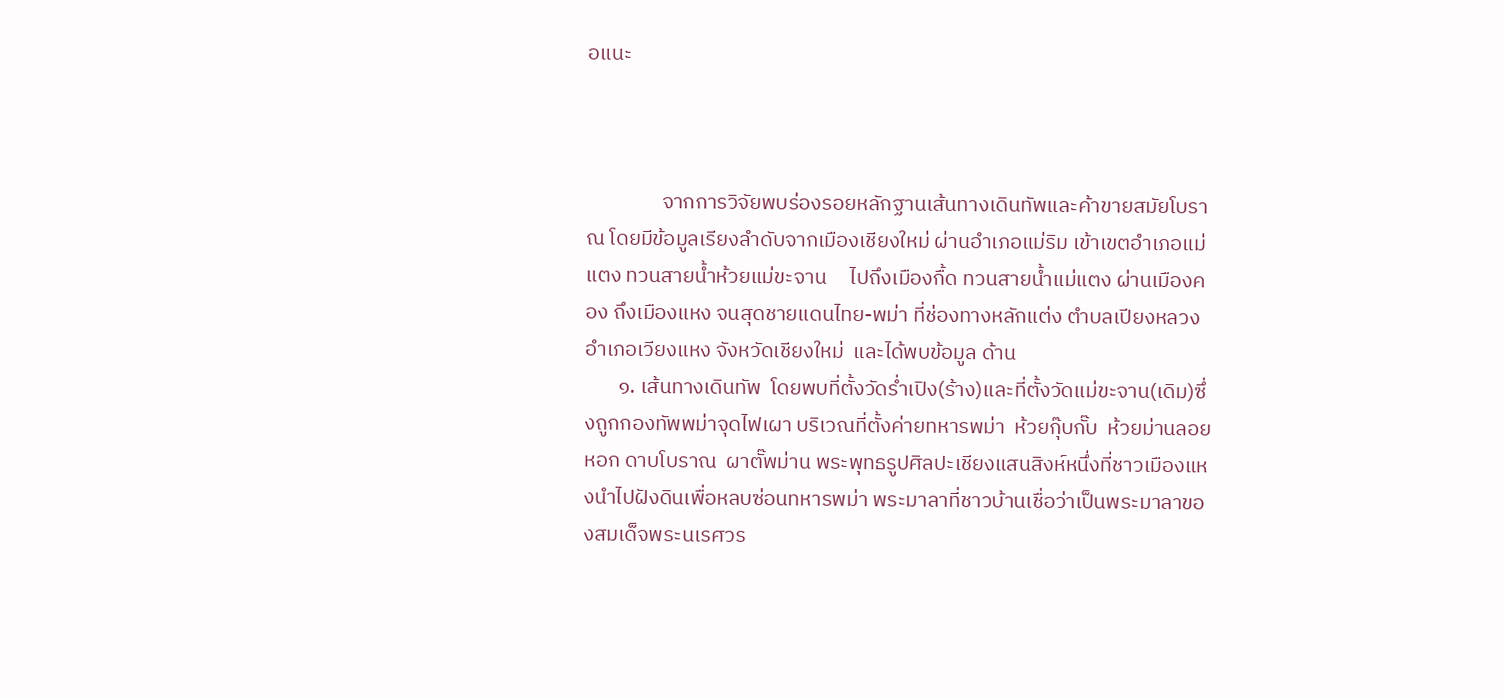อแนะ



                จากการวิจัยพบร่องรอยหลักฐานเส้นทางเดินทัพและค้าขายสมัยโบราณ โดยมีข้อมูลเรียงลำดับจากเมืองเชียงใหม่ ผ่านอำเภอแม่ริม เข้าเขตอำเภอแม่แตง ทวนสายน้ำห้วยแม่ขะจาน     ไปถึงเมืองกื้ด ทวนสายน้ำแม่แตง ผ่านเมืองคอง ถึงเมืองแหง จนสุดชายแดนไทย-พม่า ที่ช่องทางหลักแต่ง ตำบลเปียงหลวง อำเภอเวียงแหง จังหวัดเชียงใหม่  และได้พบข้อมูล ด้าน
       ๑. เส้นทางเดินทัพ  โดยพบที่ตั้งวัดร่ำเปิง(ร้าง)และที่ตั้งวัดแม่ขะจาน(เดิม)ซึ่งถูกกองทัพพม่าจุดไฟเผา บริเวณที่ตั้งค่ายทหารพม่า  ห้วยกุ๊บกั๊บ  ห้วยม่านลอย หอก ดาบโบราณ  ผาตั๊พม่าน พระพุทธรูปศิลปะเชียงแสนสิงห์หนึ่งที่ชาวเมืองแหงนำไปฝังดินเพื่อหลบซ่อนทหารพม่า พระมาลาที่ชาวบ้านเชื่อว่าเป็นพระมาลาของสมเด็จพระนเรศวร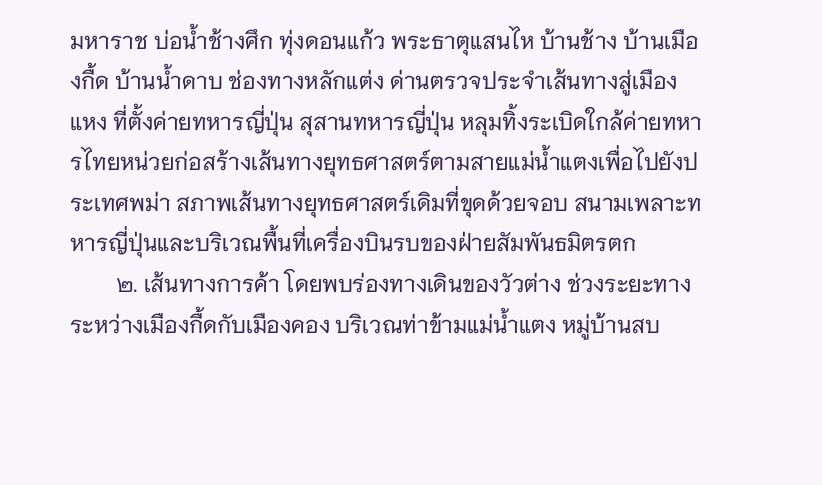มหาราช บ่อน้ำช้างศึก ทุ่งดอนแก้ว พระธาตุแสนไห บ้านช้าง บ้านเมืองกื้ด บ้านน้ำดาบ ช่องทางหลักแต่ง ด่านตรวจประจำเส้นทางสู่เมืองแหง ที่ตั้งค่ายทหารญี่ปุ่น สุสานทหารญี่ปุ่น หลุมทิ้งระเบิดใกล้ค่ายทหารไทยหน่วยก่อสร้างเส้นทางยุทธศาสตร์ตามสายแม่น้ำแตงเพื่อไปยังประเทศพม่า สภาพเส้นทางยุทธศาสตร์เดิมที่ขุดด้วยจอบ สนามเพลาะทหารญี่ปุ่นและบริเวณพื้นที่เครื่องบินรบของฝ่ายสัมพันธมิตรตก
        ๒. เส้นทางการค้า โดยพบร่องทางเดินของวัวต่าง ช่วงระยะทางระหว่างเมืองกื้ดกับเมืองคอง บริเวณท่าข้ามแม่น้ำแตง หมู่บ้านสบ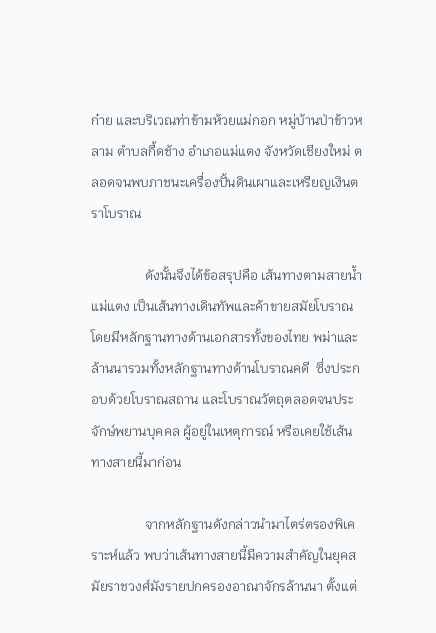ก๋าย และบริเวณท่าข้ามห้วยแม่กอก หมู่บ้านป่าข้าวหลาม ตำบลกื้ดช้าง อำเภอแม่แตง จังหวัดเชียงใหม่ ตลอดจนพบภาชนะเครื่องปั้นดินเผาและเหรียญเงินตราโบราณ

                ดังนั้นจึงได้ข้อสรุปคือ เส้นทางตามสายน้ำแม่แตง เป็นเส้นทางเดินทัพและค้าขายสมัยโบราณ โดยมีหลักฐานทางด้านเอกสารทั้งของไทย พม่าและล้านนารวมทั้งหลักฐานทางด้านโบราณคดี  ซึ่งประกอบด้วยโบราณสถาน และโบราณวัตถุตลอดจนประจักษ์พยานบุคคล ผู้อยู่ในเหตุการณ์ หรือเคยใช้เส้นทางสายนี้มาก่อน

                จากหลักฐานดังกล่าวนำมาไตร่ตรองพิเคราะห์แล้ว พบว่าเส้นทางสายนี้มีความสำคัญในยุคสมัยราชวงศ์มังรายปกครองอาณาจักรล้านนา ตั้งแต่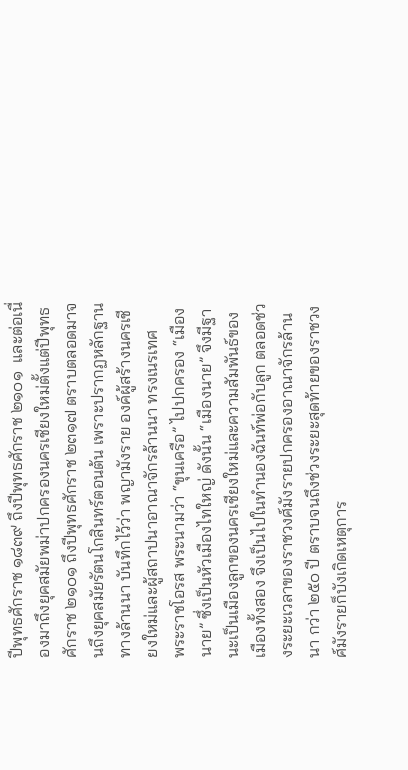ปีพุทธศักราช ๑๘๓๙ ถึงปีพุทธศักราช ๒๑๐๑  และต่อเนื่องมาถึงยุคสมัยพม่าปกครองนครเชียงใหม่ตั้งแต่ปีพุทธศักราช ๒๑๐๑ ถึงปีพุทธศักราช ๒๓๑๗ ตราบตลอดมาจนถึงยุคสมัยรัตนโกสินทร์ตอนต้น เพราะปรากฏหลักฐานทางล้านนา บันทึกไว้ว่า พญามังราย องค์ผู้สร้างนครเชียงใหม่และผู้สถาปนาอาณาจักรล้านนา ทรงเนรเทศ    พระราชโอรส พระนามว่า “ขุนเครือ” ไปปกครอง “เมืองนาย” ซึ่งเป็นหัวเมืองไทใหญ่ ดังนั้น “เมืองนาย” จึงมีฐานะเป็นเมืองลูกของนครเชียงใหม่และความสัมพันธ์ของเมืองทั้งสอง จึงเป็นไปในทำนองฉันท์พ่อกับลูก ตลอดช่วงระยะเวลาของราชวงศ์มังรายปกครองอาณาจักรล้านนา กว่า ๒๕๐ ปี ตราบจนถึงช่วงระยะสุดท้ายของราชวงศ์มังรายก็บังเกิดเหตุการ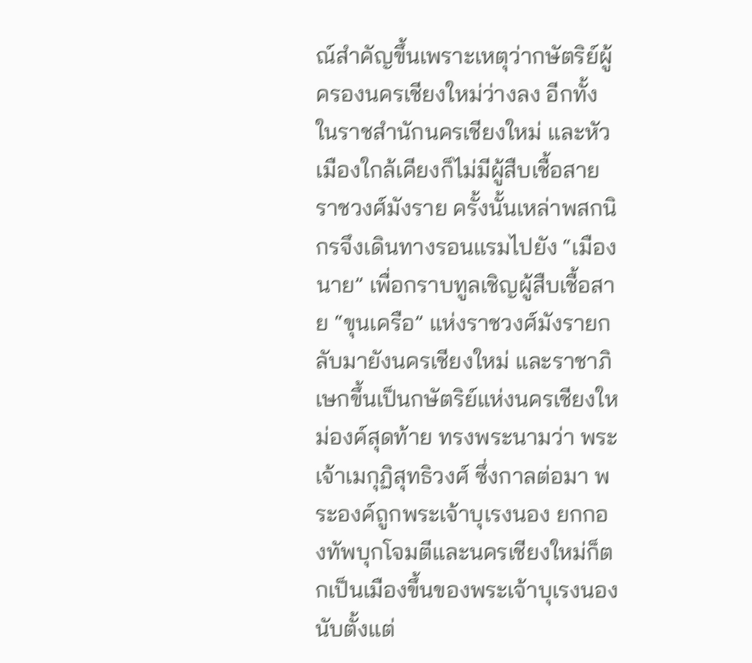ณ์สำคัญขึ้นเพราะเหตุว่ากษัตริย์ผู้ครองนครเชียงใหม่ว่างลง อีกทั้งในราชสำนักนครเชียงใหม่ และหัวเมืองใกล้เคียงก็ไม่มีผู้สืบเชื้อสายราชวงศ์มังราย ครั้งนั้นเหล่าพสกนิกรจึงเดินทางรอนแรมไปยัง “เมืองนาย” เพื่อกราบทูลเชิญผู้สืบเชื้อสาย “ขุนเครือ” แห่งราชวงศ์มังรายกลับมายังนครเชียงใหม่ และราชาภิเษกขึ้นเป็นกษัตริย์แห่งนครเชียงใหม่องค์สุดท้าย ทรงพระนามว่า พระเจ้าเมกุฏิสุทธิวงศ์ ซึ่งกาลต่อมา พระองค์ถูกพระเจ้าบุเรงนอง ยกกองทัพบุกโจมตีและนครเชียงใหม่ก็ตกเป็นเมืองขึ้นของพระเจ้าบุเรงนองนับตั้งแต่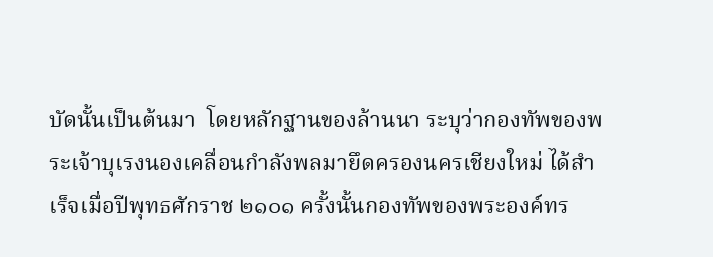บัดนั้นเป็นต้นมา  โดยหลักฐานของล้านนา ระบุว่ากองทัพของพระเจ้าบุเรงนองเคลื่อนกำลังพลมายึดครองนครเชียงใหม่ ได้สำเร็จเมื่อปีพุทธศักราช ๒๑๐๑ ครั้งนั้นกองทัพของพระองค์ทร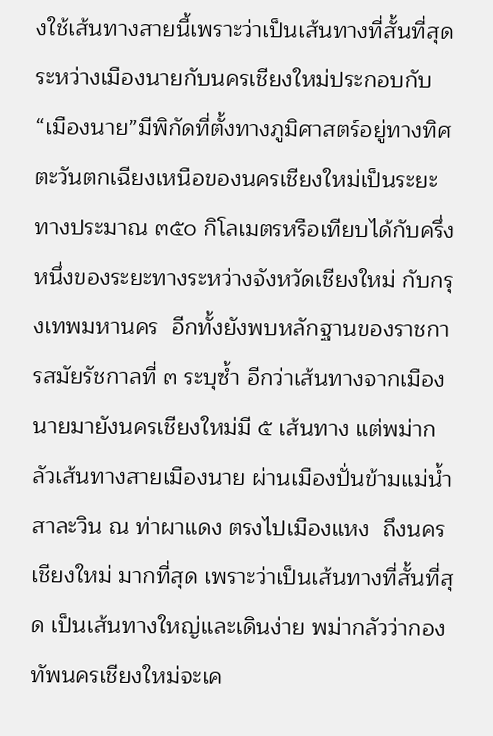งใช้เส้นทางสายนี้เพราะว่าเป็นเส้นทางที่สั้นที่สุดระหว่างเมืองนายกับนครเชียงใหม่ประกอบกับ “เมืองนาย”มีพิกัดที่ตั้งทางภูมิศาสตร์อยู่ทางทิศตะวันตกเฉียงเหนือของนครเชียงใหม่เป็นระยะทางประมาณ ๓๕๐ กิโลเมตรหรือเทียบได้กับครึ่งหนึ่งของระยะทางระหว่างจังหวัดเชียงใหม่ กับกรุงเทพมหานคร  อีกทั้งยังพบหลักฐานของราชการสมัยรัชกาลที่ ๓ ระบุซ้ำ อีกว่าเส้นทางจากเมืองนายมายังนครเชียงใหม่มี ๕ เส้นทาง แต่พม่ากลัวเส้นทางสายเมืองนาย ผ่านเมืองปั่นข้ามแม่น้ำสาละวิน ณ ท่าผาแดง ตรงไปเมืองแหง  ถึงนครเชียงใหม่ มากที่สุด เพราะว่าเป็นเส้นทางที่สั้นที่สุด เป็นเส้นทางใหญ่และเดินง่าย พม่ากลัวว่ากองทัพนครเชียงใหม่จะเค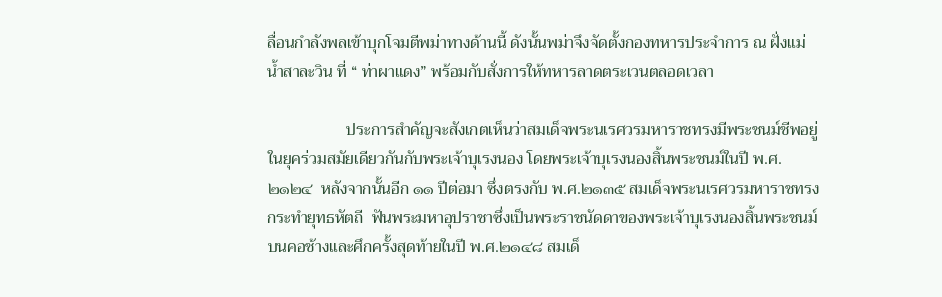ลื่อนกำลังพลเข้าบุกโจมตีพม่าทางด้านนี้ ดังนั้นพม่าจึงจัดตั้งกองทหารประจำการ ณ ฝั่งแม่น้ำสาละวิน ที่ “ ท่าผาแดง” พร้อมกับสั่งการให้ทหารลาดตระเวนตลอดเวลา

                   ประการสำคัญจะสังเกตเห็นว่าสมเด็จพระนเรศวรมหาราชทรงมีพระชนม์ชีพอยู่ในยุคร่วมสมัยเดียวกันกับพระเจ้าบุเรงนอง โดยพระเจ้าบุเรงนองสิ้นพระชนม์ในปี พ.ศ.๒๑๒๔  หลังจากนั้นอีก ๑๑ ปีต่อมา ซึ่งตรงกับ พ.ศ.๒๑๓๕ สมเด็จพระนเรศวรมหาราชทรงกระทำยุทธหัตถี  ฟันพระมหาอุปราชาซึ่งเป็นพระราชนัดดาของพระเจ้าบุเรงนองสิ้นพระชนม์บนคอช้างและศึกครั้งสุดท้ายในปี พ.ศ.๒๑๔๘ สมเด็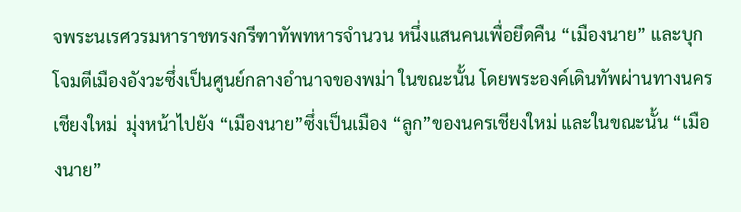จพระนเรศวรมหาราชทรงกรีฑาทัพทหารจำนวน หนึ่งแสนคนเพื่อยึดคืน “เมืองนาย” และบุกโจมตีเมืองอังวะซึ่งเป็นศูนย์กลางอำนาจของพม่า ในขณะนั้น โดยพระองค์เดินทัพผ่านทางนครเชียงใหม่  มุ่งหน้าไปยัง “เมืองนาย”ซึ่งเป็นเมือง “ลูก”ของนครเชียงใหม่ และในขณะนั้น “เมืองนาย”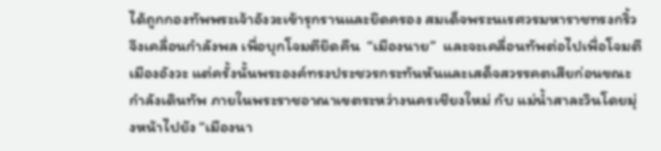ได้ถูกกองทัพพระเจ้าอังวะเข้ารุกรานและยึดครอง สมเด็จพระนเรศวรมหาราชทรงกริ้วจึงเคลื่อนกำลังพล เพื่อบุกโจมตียึดคืน  “เมืองนาย”  และจะเคลื่อนทัพต่อไปเพื่อโจมตี เมืองอังวะ แต่ครั้งนั้นพระองค์ทรงประชวรกระทันหันและเสด็จสวรรคตเสียก่อนขณะกำลังเดินทัพ ภายในพระราชอาณาเขตระหว่างนครเชียงใหม่ กับ แม่น้ำสาละวินโดยมุ่งหน้าไปยัง “เมืองนา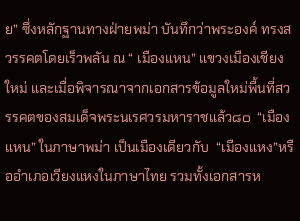ย” ซึ่งหลักฐานทางฝ่ายพม่า บันทึกว่าพระองค์ ทรงสวรรคตโดยเร็วพลัน ณ “ เมืองแหน” แขวงเมืองเชียงใหม่ และเมื่อพิจารณาจากเอกสารข้อมูลใหม่พื้นที่สวรรคตของสมเด็จพระนเรศวรมหาราชแล้ว๘๐  “เมืองแหน” ในภาษาพม่า เป็นเมืองเดียวกับ  “เมืองแหง”หรืออำเภอเวียงแหงในภาษาไทย รวมทั้งเอกสารห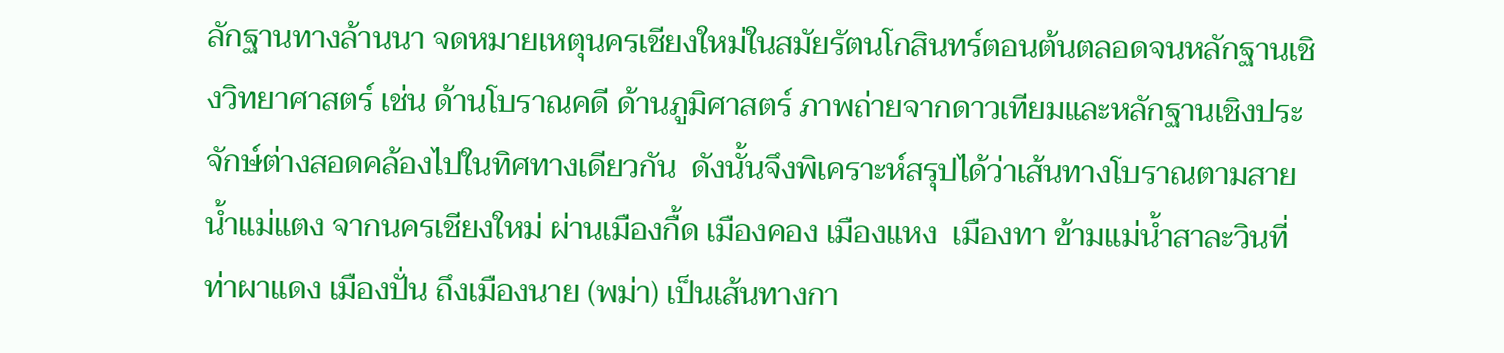ลักฐานทางล้านนา จดหมายเหตุนครเชียงใหม่ในสมัยรัตนโกสินทร์ตอนต้นตลอดจนหลักฐานเชิงวิทยาศาสตร์ เช่น ด้านโบราณคดี ด้านภูมิศาสตร์ ภาพถ่ายจากดาวเทียมและหลักฐานเชิงประจักษ์ต่างสอดคล้องไปในทิศทางเดียวกัน  ดังนั้นจึงพิเคราะห์สรุปได้ว่าเส้นทางโบราณตามสายน้ำแม่แตง จากนครเชียงใหม่ ผ่านเมืองกื้ด เมืองคอง เมืองแหง  เมืองทา ข้ามแม่น้ำสาละวินที่ ท่าผาแดง เมืองปั่น ถึงเมืองนาย (พม่า) เป็นเส้นทางกา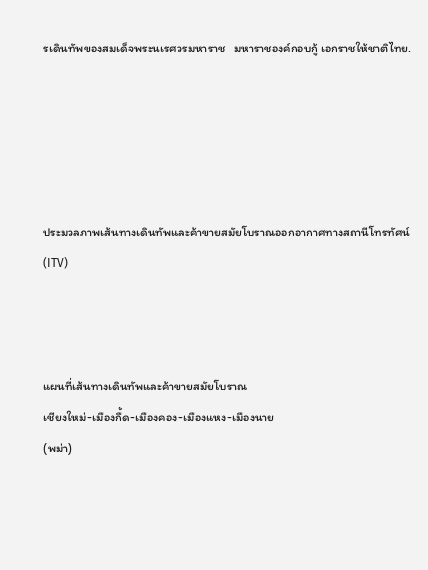รเดินทัพของสมเด็จพระนเรศวรมหาราช   มหาราชองค์กอบกู้ เอกราชให้ชาติไทย.





ประมวลภาพเส้นทางเดินทัพและค้าขายสมัยโบราณออกอากาศทางสถานีโทรทัศน์(ITV)



แผนที่เส้นทางเดินทัพและค้าขายสมัยโบราณ
เชียงใหม่-เมืองกื้ด-เมืองคอง-เมืองแหง-เมืองนาย
(พม่า)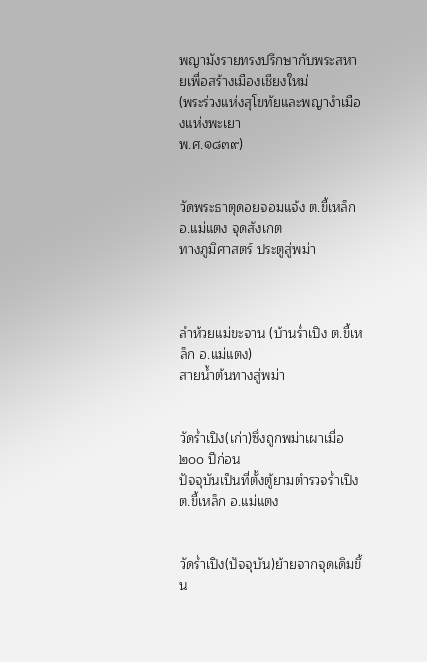พญามังรายทรงปรึกษากับพระสหายเพื่อสร้างเมืองเชียงใหม่
(พระร่วงแห่งสุโขทัยและพญางำเมืองแห่งพะเยา
พ.ศ.๑๘๓๙)


วัดพระธาตุดอยจอมแจ้ง ต.ขี้เหล็ก อ.แม่แตง จุดสังเกต
ทางภูมิศาสตร์ ประตูสู่พม่า



ลำห้วยแม่ขะจาน (บ้านร่ำเปิง ต.ขี้เหล็ก อ.แม่แตง)
สายน้ำต้นทางสู่พม่า


วัดร่ำเปิง(เก่า)ซึ่งถูกพม่าเผาเมื่อ ๒๐๐ ปีก่อน
ปัจจุบันเป็นที่ตั้งตู้ยามตำรวจร่ำเปิง ต.ขี้เหล็ก อ.แม่แตง


วัดร่ำเปิง(ปัจจุบัน)ย้ายจากจุดเดิมขึ้น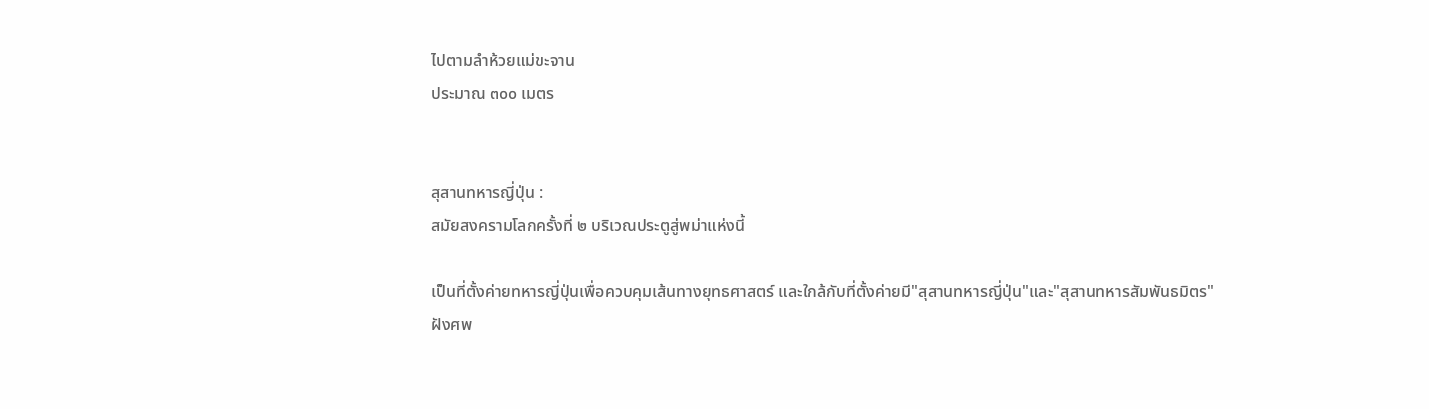ไปตามลำห้วยแม่ขะจาน
ประมาณ ๓๐๐ เมตร


สุสานทหารญี่ปุ่น :
สมัยสงครามโลกครั้งที่ ๒ บริเวณประตูสู่พม่าแห่งนี้

เป็นที่ตั้งค่ายทหารญี่ปุ่นเพื่อควบคุมเส้นทางยุทธศาสตร์ และใกล้กับที่ตั้งค่ายมี"สุสานทหารญี่ปุ่น"และ"สุสานทหารสัมพันธมิตร"
ฝังศพ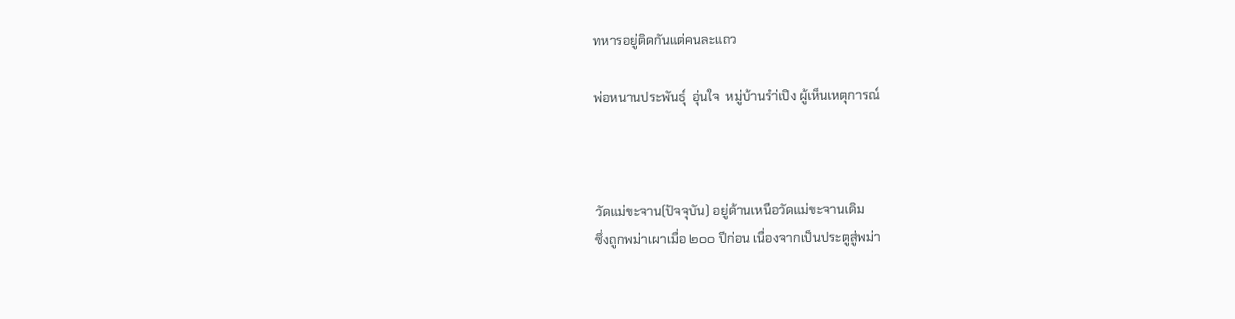ทหารอยู่ติดกันแต่คนละแถว

พ่อหนานประพันธุ์  อุ่นใจ  หมู่บ้านรำ่เปิง ผู้เห็นเหตุการณ์



วัดแม่ขะจาน(ปัจจุบัน) อยู่ด้านเหนือวัดแม่ขะจานเดิม
ซึ่งถูกพม่าเผาเมื่อ ๒๐๐ ปีก่อน เนื่องจากเป็นประตูสู่พม่า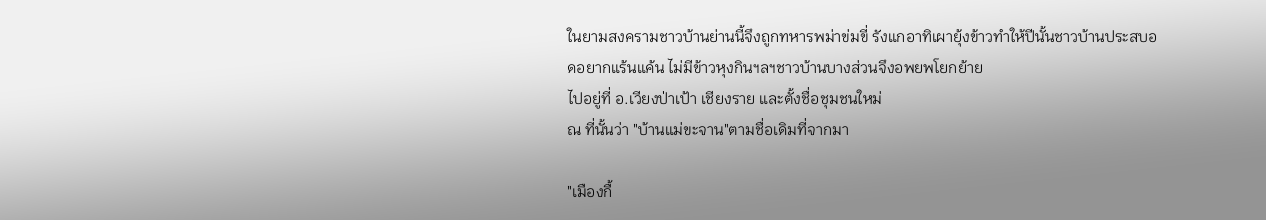ในยามสงครามชาวบ้านย่านนี้จึงถูกทหารพม่าข่มขี่ รังแกอาทิเผายุ้งข้าวทำให้ปีนั้นชาวบ้านประสบอดอยากแร้นแค้น ไม่มีข้าวหุงกินฯลฯชาวบ้านบางส่วนจึงอพยพโยกย้าย
ไปอยู่ที่ อ.เวียงป่าเป้า เชียงราย และตั้งชื่อชุมชนใหม่
ณ ที่นั้นว่า "บ้านแม่ขะจาน"ตามชื่อเดิมที่จากมา

"เมืองกื้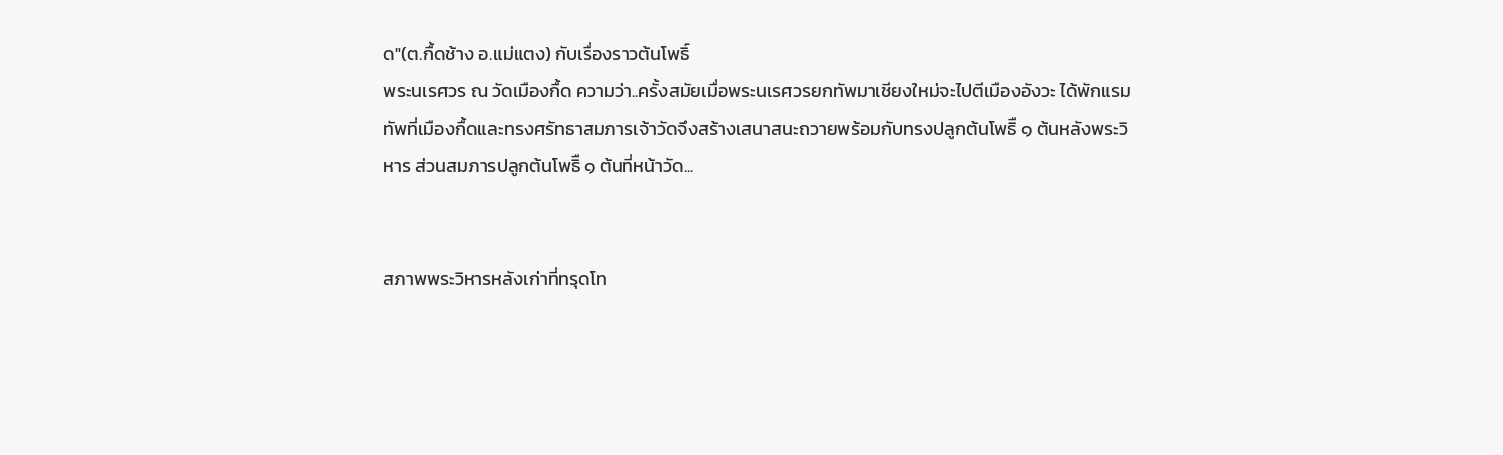ด"(ต.กื้ดช้าง อ.แม่แตง) กับเรื่องราวต้นโพธิ์
พระนเรศวร ณ วัดเมืองกื้ด ความว่า..ครั้งสมัยเมื่อพระนเรศวรยกทัพมาเชียงใหม่จะไปตีเมืองอังวะ ได้พักแรมทัพที่เมืองกื้ดและทรงศรัทธาสมภารเจ้าวัดจึงสร้างเสนาสนะถวายพร้อมกับทรงปลูกต้นโพธิื ๑ ต้นหลังพระวิหาร ส่วนสมภารปลูกต้นโพธิื ๑ ต้นที่หน้าวัด...


สภาพพระวิหารหลังเก่าที่ทรุดโท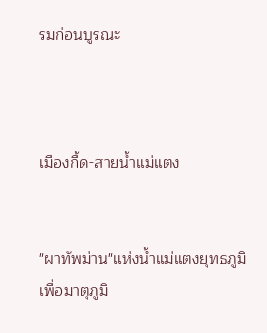รมก่อนบูรณะ



เมืองกื้ด-สายน้ำแม่แตง


"ผาทัพม่าน"แห่งน้ำแม่แตงยุทธภูมิเพื่อมาตุภูมิ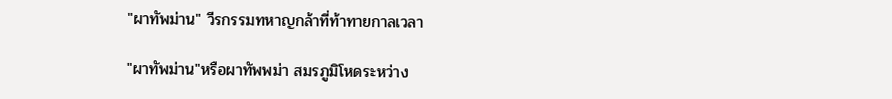"ผาทัพม่าน" วีรกรรมทหาญกล้าที่ท้าทายกาลเวลา

"ผาทัพม่าน"หรือผาทัพพม่า สมรภูมิโหดระหว่าง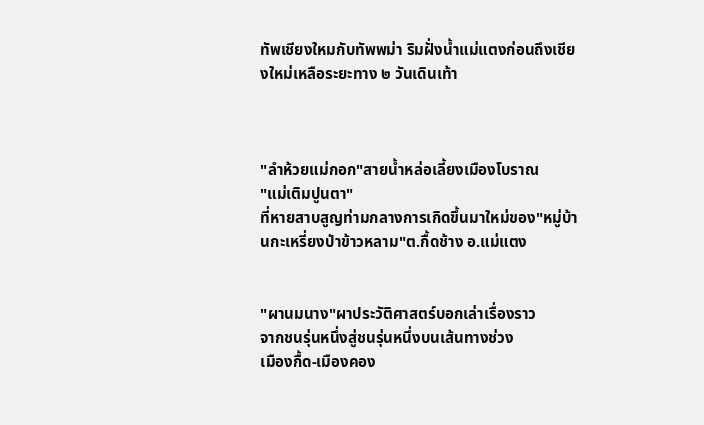ทัพเชียงใหมกับทัพพม่า ริมฝั่งน้ำแม่แตงก่อนถึงเชียงใหม่เหลือระยะทาง ๒ วันเดินเท้า



"ลำห้วยแม่กอก"สายน้ำหล่อเลี้ยงเมืองโบราณ
"แม่เติมปูนตา"
ที่หายสาบสูญท่ามกลางการเกิดขึ้นมาใหม่ของ"หมู่บ้านกะเหรี่ยงป่าข้าวหลาม"ต.กื้ดช้าง อ.แม่แตง


"ผานมนาง"ผาประวัติศาสตร์บอกเล่าเรื่องราว
จากชนรุ่นหนึ่งสู่ชนรุ่นหนึ่งบนเส้นทางช่วง
เมืองกื้ด-เมืองคอง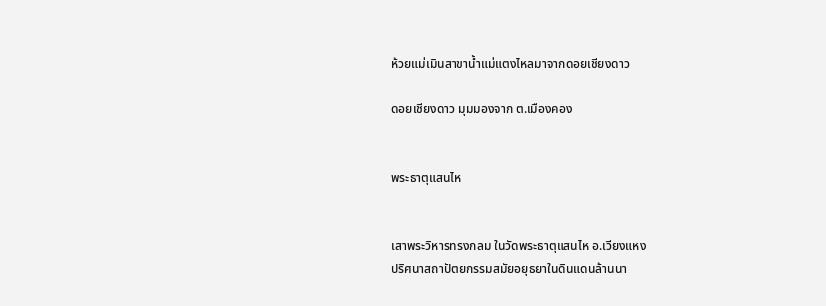ห้วยแม่เมินสาขาน้ำแม่แตงไหลมาจากดอยเชียงดาว

ดอยเชียงดาว มุมมองจาก ต.เมืองคอง


พระธาตุแสนไห


เสาพระวิหารทรงกลม ในวัดพระธาตุแสนไห อ.เวียงแหง
ปริศนาสถาปัตยกรรมสมัยอยุธยาในดินแดนล้านนา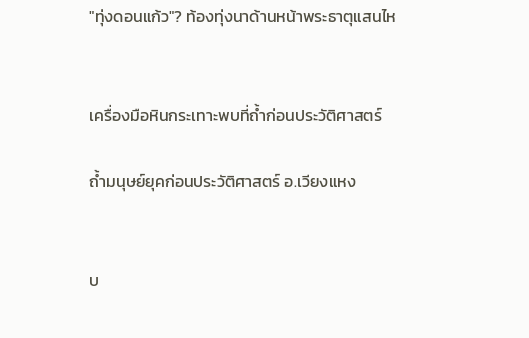"ทุ่งดอนแก้ว"? ท้องทุ่งนาด้านหน้าพระธาตุแสนไห


เครื่องมือหินกระเทาะพบที่ถ้ำก่อนประวัติศาสตร์

ถ้ำมนุษย์ยุคก่อนประวัติศาสตร์ อ.เวียงแหง


บ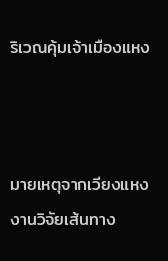ริเวณคุ้มเจ้าเมืองแหง



มายเหตุจากเวียงแหง
งานวิจัยเส้นทาง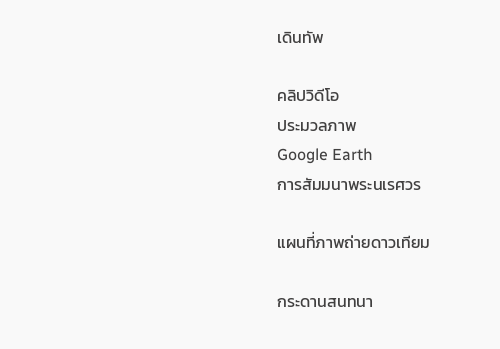เดินทัพ

คลิปวิดีโอ
ประมวลภาพ
Google Earth
การสัมมนาพระนเรศวร

แผนที่ภาพถ่ายดาวเทียม

กระดานสนทนา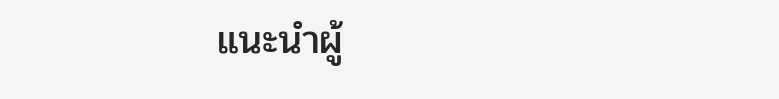แนะนำผู้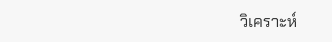วิเคราะห์